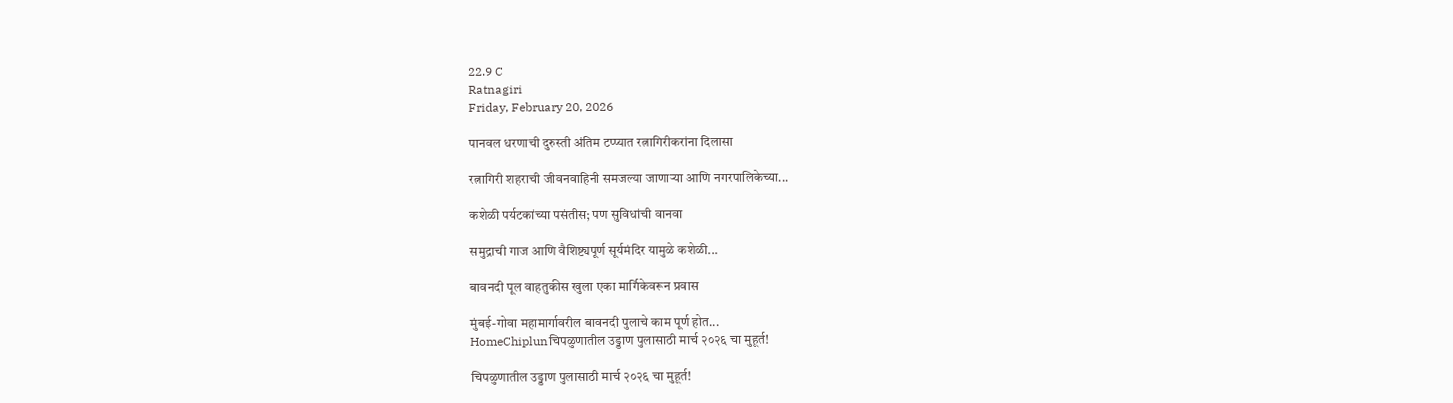22.9 C
Ratnagiri
Friday, February 20, 2026

पानवल धरणाची दुरुस्ती अंतिम टप्प्यात रत्नागिरीकरांना दिलासा

रत्नागिरी शहराची जीवनवाहिनी समजल्या जाणाऱ्या आणि नगरपालिकेच्या...

कशेळी पर्यटकांच्या पसंतीस; पण सुविधांची वानवा

समुद्राची गाज आणि वैशिष्ट्यपूर्ण सूर्यमंदिर यामुळे कशेळी...

बावनदी पूल वाहतुकीस खुला एका मार्गिकेवरून प्रवास

मुंबई-गोवा महामार्गावरील बावनदी पुलाचे काम पूर्ण होत...
HomeChiplunचिपळुणातील उड्डाण पुलासाठी मार्च २०२६ चा मुहूर्त!

चिपळुणातील उड्डाण पुलासाठी मार्च २०२६ चा मुहूर्त!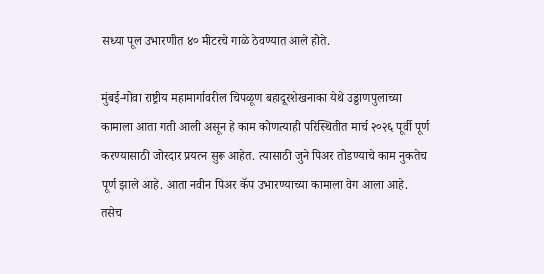सध्या पूल उभारणीत ४० मीटरचे गाळे ठेवण्यात आले होते.

मुंबई-गोवा राष्ट्रीय महामार्गावरील चिपळूण बहादूरशेखनाका येथे उड्डाणपुलाच्या कामाला आता गती आली असून हे काम कोणत्याही परिस्थितीत मार्च २०२६ पूर्वी पूर्ण करण्यासाठी जोरदार प्रयत्न सुरू आहेत. त्यासाठी जुने पिअर तोडण्याचे काम नुकतेच पूर्ण झाले आहे. आता नवीन पिअर कॅप उभारण्याच्या कामाला वेग आला आहे. तसेच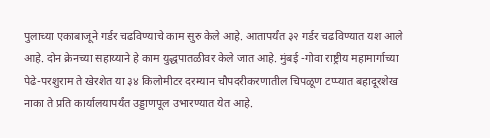पुलाच्या एकाबाजूने गर्डर चढविण्याचे काम सुरु केले आहे. आतापर्यंत ३२ गर्डर चढविण्यात यश आले आहे. दोन क्रेनच्या सहाय्याने हे काम युद्धपातळीवर केले जात आहे. मुंबई -गोवा राष्ट्रीय महामार्गाच्या पेढे-परशुराम ते खेरशेत या ३४ किलोमीटर दरम्यान चौपदरीकरणातील चिपळूण टप्प्यात बहादूरशेख नाका ते प्रति कार्यालयापर्यंत उड्डाणपूल उभारण्यात येत आहे.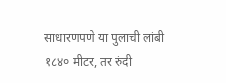साधारणपणे या पुलाची लांबी १८४० मीटर, तर रुंदी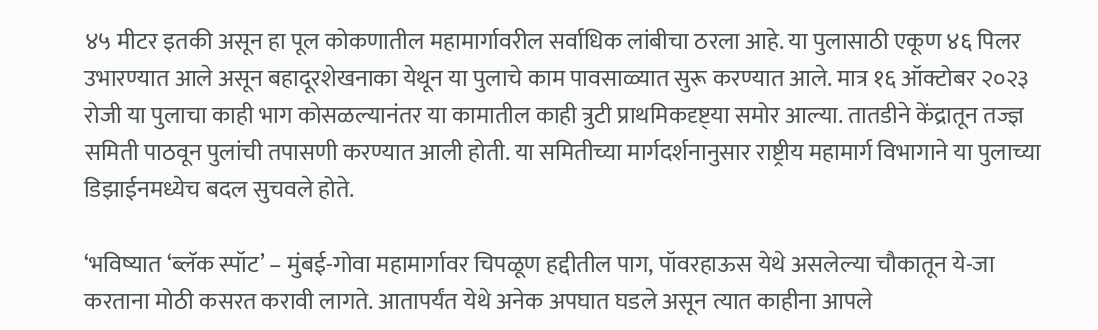४५ मीटर इतकी असून हा पूल कोकणातील महामार्गावरील सर्वाधिक लांबीचा ठरला आहे. या पुलासाठी एकूण ४६ पिलर उभारण्यात आले असून बहादूरशेखनाका येथून या पुलाचे काम पावसाळ्यात सुरू करण्यात आले. मात्र १६ ऑक्टोबर २०२३ रोजी या पुलाचा काही भाग कोसळल्यानंतर या कामातील काही त्रुटी प्राथमिकदृष्ट्‌या समोर आल्या. तातडीने केंद्रातून तज्ज्ञ समिती पाठवून पुलांची तपासणी करण्यात आली होती. या समितीच्या मार्गदर्शनानुसार राष्ट्रीय महामार्ग विभागाने या पुलाच्या डिझाईनमध्येच बदल सुचवले होते.

‘भविष्यात ‘ब्लॅक स्पॉट’ – मुंबई-गोवा महामार्गावर चिपळूण हद्दीतील पाग, पॉवरहाऊस येथे असलेल्या चौकातून ये-जा करताना मोठी कसरत करावी लागते. आतापर्यंत येथे अनेक अपघात घडले असून त्यात काहीना आपले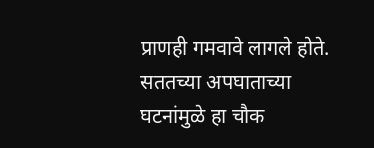प्राणही गमवावे लागले होते. सततच्या अपघाताच्या घटनांमुळे हा चौक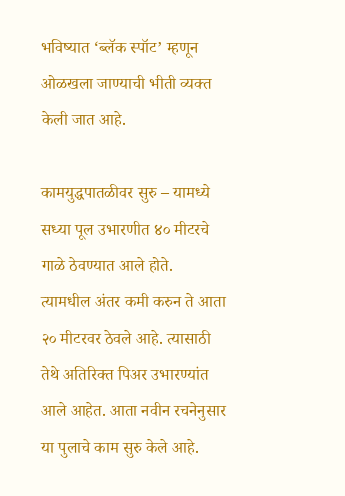भविष्यात ‘ब्लॅक स्पॉट’ म्हणून ओळखला जाण्याची भीती व्यक्त केली जात आहे.

कामयुद्धपातळीवर सुरु – यामध्ये सध्या पूल उभारणीत ४० मीटरचे गाळे ठेवण्यात आले होते. त्यामधील अंतर कमी करुन ते आता २० मीटरवर ठेवले आहे. त्यासाठी तेथे अतिरिक्त पिअर उभारण्यांत आले आहेत. आता नवीन रचनेनुसार या पुलाचे काम सुरु केले आहे.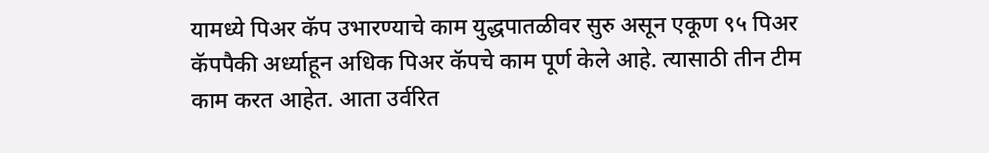यामध्ये पिअर कॅप उभारण्याचे काम युद्धपातळीवर सुरु असून एकूण ९५ पिअर कॅपपैकी अर्ध्याहून अधिक पिअर कॅपचे काम पूर्ण केले आहे. त्यासाठी तीन टीम काम करत आहेत. आता उर्वरित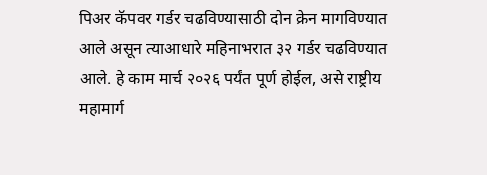पिअर कॅपवर गर्डर चढविण्यासाठी दोन क्रेन मागविण्यात आले असून त्याआधारे महिनाभरात ३२ गर्डर चढविण्यात आले. हे काम मार्च २०२६ पर्यंत पूर्ण होईल, असे राष्ट्रीय महामार्ग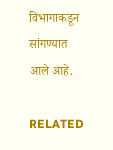विभागाकडून सांगण्यात आले आहे.

RELATED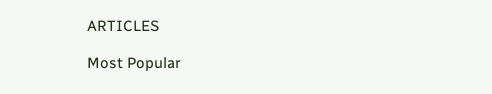ARTICLES

Most Popular